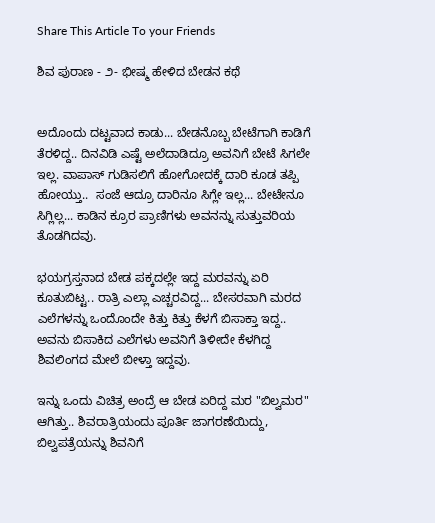Share This Article To your Friends

ಶಿವ ಪುರಾಣ - ೨- ಭೀಷ್ಮ ಹೇಳಿದ ಬೇಡನ ಕಥೆ


ಅದೊಂದು ದಟ್ಟವಾದ ಕಾಡು... ಬೇಡನೊಬ್ಬ ಬೇಟೆಗಾಗಿ ಕಾಡಿಗೆ ತೆರಳಿದ್ದ.. ದಿನವಿಡಿ ಎಷ್ಟೆ ಅಲೆದಾಡಿದ್ರೂ ಅವನಿಗೆ ಬೇಟೆ ಸಿಗಲೇ ಇಲ್ಲ. ವಾಪಾಸ್ ಗುಡಿಸಲಿಗೆ ಹೋಗೋದಕ್ಕೆ ದಾರಿ ಕೂಡ ತಪ್ಪಿ ಹೋಯ್ತು..  ಸಂಜೆ ಆದ್ರೂ ದಾರಿನೂ ಸಿಗ್ಲೇ ಇಲ್ಲ... ಬೇಟೇನೂ ಸಿಗ್ಲಿಲ್ಲ... ಕಾಡಿನ ಕ್ರೂರ ಪ್ರಾಣಿಗಳು ಅವನನ್ನು ಸುತ್ತುವರಿಯ ತೊಡಗಿದವು.

ಭಯಗ್ರಸ್ತನಾದ ಬೇಡ ಪಕ್ಕದಲ್ಲೇ ಇದ್ದ ಮರವನ್ನು ಏರಿ ಕೂತುಬಿಟ್ಟ.. ರಾತ್ರಿ ಎಲ್ಲಾ ಎಚ್ಚರವಿದ್ದ... ಬೇಸರವಾಗಿ ಮರದ ಎಲೆಗಳನ್ನು ಒಂದೊಂದೇ ಕಿತ್ತು ಕಿತ್ತು ಕೆಳಗೆ ಬಿಸಾಕ್ತಾ ಇದ್ದ.. ಅವನು ಬಿಸಾಕಿದ ಎಲೆಗಳು ಅವನಿಗೆ ತಿಳೀದೇ ಕೆಳಗಿದ್ದ ಶಿವಲಿಂಗದ ಮೇಲೆ ಬೀಳ್ತಾ ಇದ್ದವು.

ಇನ್ನು ಒಂದು ವಿಚಿತ್ರ ಅಂದ್ರೆ ಆ ಬೇಡ ಏರಿದ್ದ ಮರ "ಬಿಲ್ವಮರ" ಆಗಿತ್ತು.. ಶಿವರಾತ್ರಿಯಂದು ಪೂರ್ತಿ ಜಾಗರಣೆಯಿದ್ದು, ಬಿಲ್ವಪತ್ರೆಯನ್ನು ಶಿವನಿಗೆ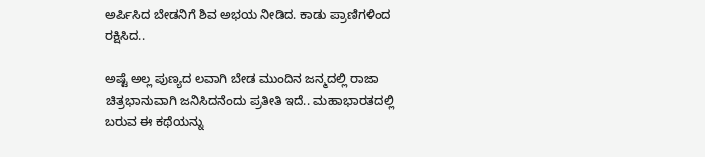ಅರ್ಪಿಸಿದ ಬೇಡನಿಗೆ ಶಿವ ಅಭಯ ನೀಡಿದ. ಕಾಡು ಪ್ರಾಣಿಗಳಿಂದ ರಕ್ಷಿಸಿದ..

ಅಷ್ಟೆ ಅಲ್ಲ ಪುಣ್ಯದ ಲವಾಗಿ ಬೇಡ ಮುಂದಿನ ಜನ್ಮದಲ್ಲಿ ರಾಜಾ ಚಿತ್ರಭಾನುವಾಗಿ ಜನಿಸಿದನೆಂದು ಪ್ರತೀತಿ ಇದೆ.. ಮಹಾಭಾರತದಲ್ಲಿ ಬರುವ ಈ ಕಥೆಯನ್ನು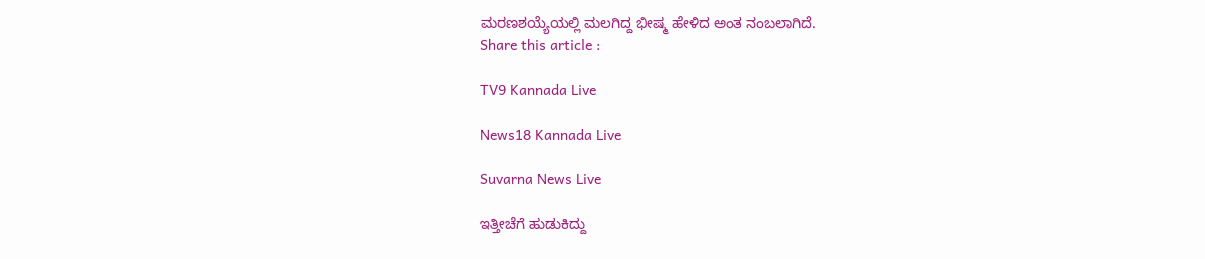ಮರಣಶಯ್ಯೆಯಲ್ಲಿ ಮಲಗಿದ್ದ ಭೀಷ್ಮ ಹೇಳಿದ ಅಂತ ನಂಬಲಾಗಿದೆ.
Share this article :

TV9 Kannada Live

News18 Kannada Live

Suvarna News Live

ಇತ್ತೀಚೆಗೆ ಹುಡುಕಿದ್ದು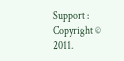Support : Copyright © 2011.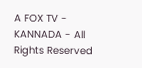A FOX TV - KANNADA - All Rights Reserved